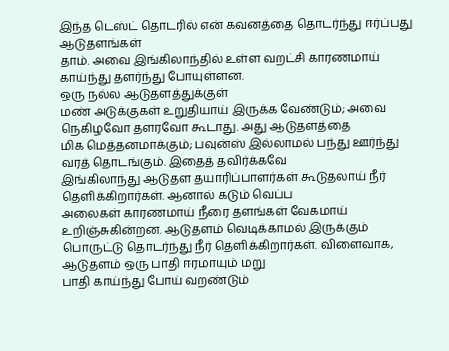இந்த டெஸ்ட் தொடரில் என் கவனத்தை தொடர்ந்து ஈர்ப்பது ஆடுதளங்கள்
தாம். அவை இங்கிலாந்தில் உள்ள வறட்சி காரணமாய் காய்ந்து தளர்ந்து போயுள்ளன.
ஒரு நல்ல ஆடுதளத்துக்குள்
மண் அடுக்குகள் உறுதியாய் இருக்க வேண்டும்; அவை நெகிழவோ தளரவோ கூடாது. அது ஆடுதளத்தை
மிக மெத்தனமாக்கும்; பவுன்ஸ் இல்லாமல் பந்து ஊர்ந்து வரத் தொடங்கும். இதைத் தவிர்க்கவே
இங்கிலாந்து ஆடுதள தயாரிப்பாளர்கள் கூடுதலாய் நீர் தெளிக்கிறார்கள். ஆனால் கடும் வெப்ப
அலைகள் காரணமாய் நீரை தளங்கள் வேகமாய் உறிஞ்சுகின்றன. ஆடுதளம் வெடிக்காமல் இருக்கும்
பொருட்டு தொடர்ந்து நீர் தெளிக்கிறார்கள். விளைவாக, ஆடுதளம் ஒரு பாதி ஈரமாயும் மறு
பாதி காய்ந்து போய் வறண்டும்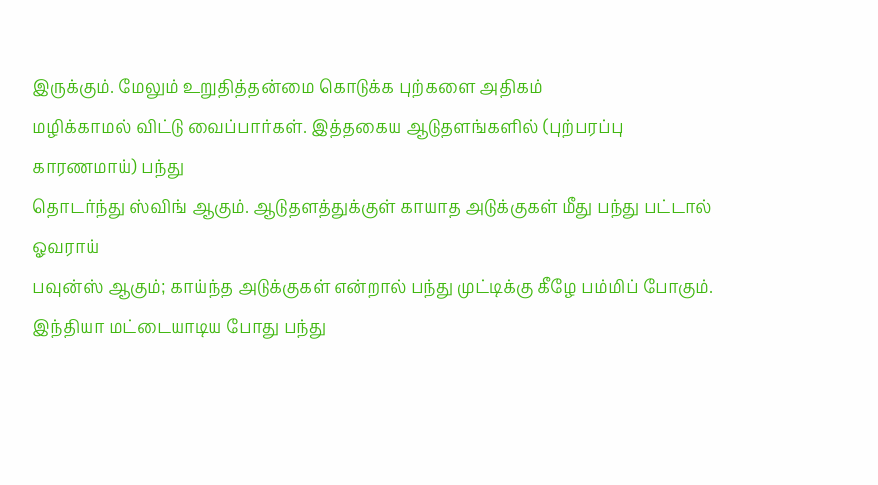இருக்கும். மேலும் உறுதித்தன்மை கொடுக்க புற்களை அதிகம்
மழிக்காமல் விட்டு வைப்பார்கள். இத்தகைய ஆடுதளங்களில் (புற்பரப்பு காரணமாய்) பந்து
தொடர்ந்து ஸ்விங் ஆகும். ஆடுதளத்துக்குள் காயாத அடுக்குகள் மீது பந்து பட்டால் ஓவராய்
பவுன்ஸ் ஆகும்; காய்ந்த அடுக்குகள் என்றால் பந்து முட்டிக்கு கீழே பம்மிப் போகும்.
இந்தியா மட்டையாடிய போது பந்து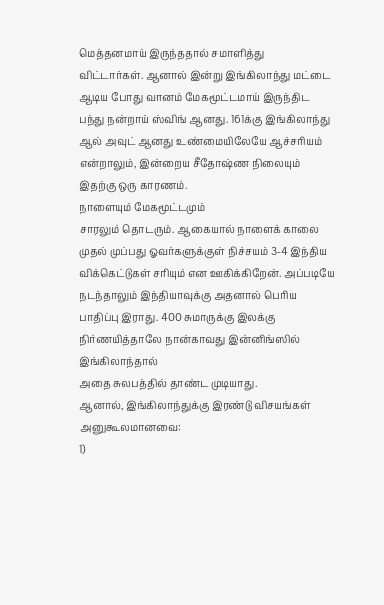மெத்தனமாய் இருந்ததால் சமாளித்து
விட்டார்கள். ஆனால் இன்று இங்கிலாந்து மட்டை ஆடிய போது வானம் மேகமூட்டமாய் இருந்திட
பந்து நன்றாய் ஸ்விங் ஆனது. 161க்கு இங்கிலாந்து ஆல் அவுட் ஆனது உண்மையிலேயே ஆச்சரியம்
என்றாலும், இன்றைய சீதோஷ்ண நிலையும் இதற்கு ஒரு காரணம்.
நாளையும் மேகமூட்டமும்
சாரலும் தொடரும். ஆகையால் நாளைக் காலை முதல் முப்பது ஓவர்களுக்குள் நிச்சயம் 3-4 இந்திய
விக்கெட்டுகள் சரியும் என ஊகிக்கிறேன். அப்படியே நடந்தாலும் இந்தியாவுக்கு அதனால் பெரிய
பாதிப்பு இராது. 400 சுமாருக்கு இலக்கு நிர்ணயித்தாலே நான்காவது இன்னிங்ஸில் இங்கிலாந்தால்
அதை சுலபத்தில் தாண்ட முடியாது.
ஆனால், இங்கிலாந்துக்கு இரண்டு விசயங்கள் அனுகூலமானவை:
1)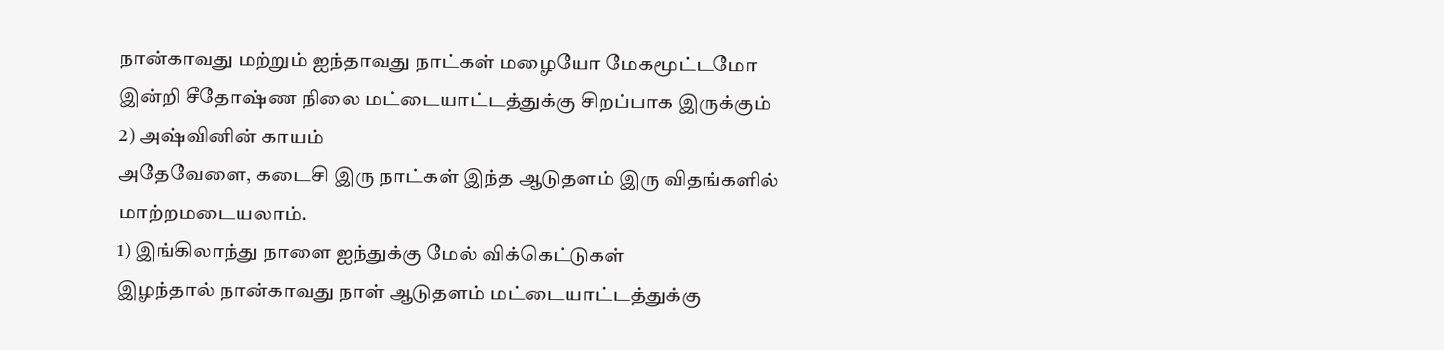நான்காவது மற்றும் ஐந்தாவது நாட்கள் மழையோ மேகமூட்டமோ
இன்றி சீதோஷ்ண நிலை மட்டையாட்டத்துக்கு சிறப்பாக இருக்கும்
2) அஷ்வினின் காயம்
அதேவேளை, கடைசி இரு நாட்கள் இந்த ஆடுதளம் இரு விதங்களில்
மாற்றமடையலாம்.
1) இங்கிலாந்து நாளை ஐந்துக்கு மேல் விக்கெட்டுகள்
இழந்தால் நான்காவது நாள் ஆடுதளம் மட்டையாட்டத்துக்கு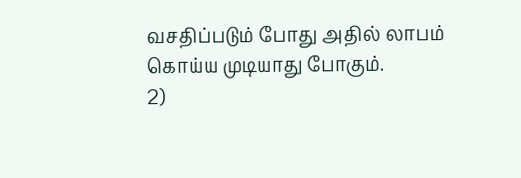வசதிப்படும் போது அதில் லாபம்
கொய்ய முடியாது போகும்.
2)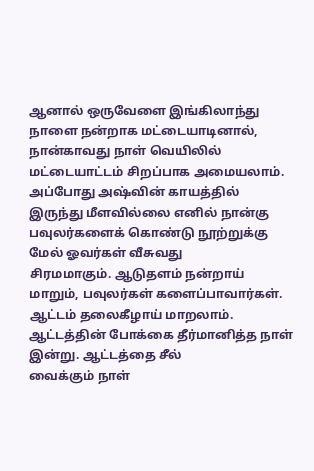ஆனால் ஒருவேளை இங்கிலாந்து நாளை நன்றாக மட்டையாடினால்,
நான்காவது நாள் வெயிலில் மட்டையாட்டம் சிறப்பாக அமையலாம். அப்போது அஷ்வின் காயத்தில்
இருந்து மீளவில்லை எனில் நான்கு பவுலர்களைக் கொண்டு நூற்றுக்கு மேல் ஓவர்கள் வீசுவது
சிரமமாகும். ஆடுதளம் நன்றாய் மாறும், பவுலர்கள் களைப்பாவார்கள். ஆட்டம் தலைகீழாய் மாறலாம்.
ஆட்டத்தின் போக்கை தீர்மானித்த நாள் இன்று. ஆட்டத்தை சீல்
வைக்கும் நாள்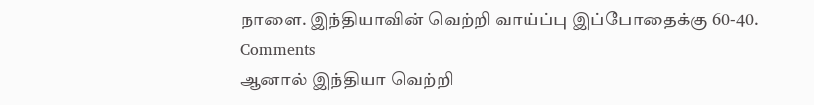நாளை. இந்தியாவின் வெற்றி வாய்ப்பு இப்போதைக்கு 60-40.
Comments
ஆனால் இந்தியா வெற்றி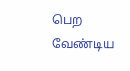பெற வேண்டிய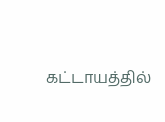கட்டாயத்தில்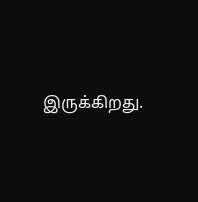இருக்கிறது.